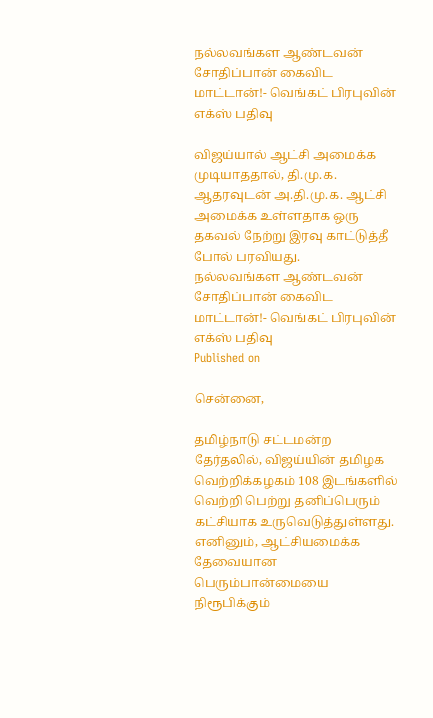நல்லவங்கள ஆண்டவன் சோதிப்பான் கைவிட மாட்டான்!- வெங்கட் பிரபுவின் எக்ஸ் பதிவு

விஜய்யால் ஆட்சி அமைக்க முடியாததால், தி.மு.க. ஆதரவுடன் அ.தி.மு.க. ஆட்சி அமைக்க உள்ளதாக ஒரு தகவல் நேற்று இரவு காட்டுத்தீ போல் பரவியது.
நல்லவங்கள ஆண்டவன் சோதிப்பான் கைவிட மாட்டான்!- வெங்கட் பிரபுவின் எக்ஸ் பதிவு
Published on

சென்னை,

தமிழ்நாடு சட்டமன்ற தேர்தலில், விஜய்யின் தமிழக வெற்றிக்கழகம் 108 இடங்களில் வெற்றி பெற்று தனிப்பெரும் கட்சியாக உருவெடுத்துள்ளது. எனினும், ஆட்சியமைக்க தேவையான பெரும்பான்மையை நிரூபிக்கும்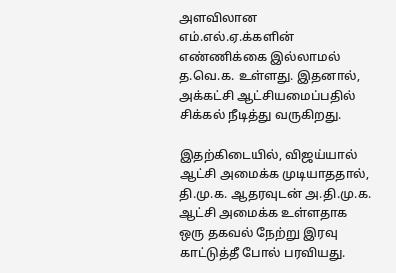அளவிலான எம்.எல்.ஏ.க்களின் எண்ணிக்கை இல்லாமல் த.வெ.க. உள்ளது. இதனால், அக்கட்சி ஆட்சியமைப்பதில் சிக்கல் நீடித்து வருகிறது.

இதற்கிடையில், விஜய்யால் ஆட்சி அமைக்க முடியாததால், தி.மு.க. ஆதரவுடன் அ.தி.மு.க. ஆட்சி அமைக்க உள்ளதாக ஒரு தகவல் நேற்று இரவு காட்டுத்தீ போல் பரவியது.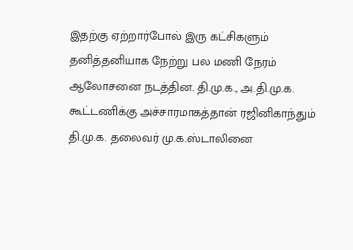இதற்கு ஏற்றார்போல் இரு கட்சிகளும் தனித்தனியாக நேற்று பல மணி நேரம் ஆலோசனை நடத்தின. தி.மு.க., அ.தி.மு.க. கூட்டணிக்கு அச்சாரமாகத்தான் ரஜினிகாந்தும் தி.மு.க. தலைவர் மு.க.ஸ்டாலினை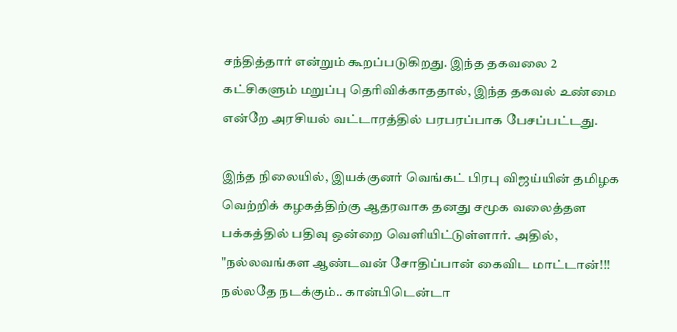சந்தித்தார் என்றும் கூறப்படுகிறது. இந்த தகவலை 2 கட்சிகளும் மறுப்பு தெரிவிக்காததால், இந்த தகவல் உண்மை என்றே அரசியல் வட்டாரத்தில் பரபரப்பாக பேசப்பட்டது.

இந்த நிலையில், இயக்குனர் வெங்கட் பிரபு விஜய்யின் தமிழக வெற்றிக் கழகத்திற்கு ஆதரவாக தனது சமூக வலைத்தள பக்கத்தில் பதிவு ஒன்றை வெளியிட்டுள்ளார். அதில், "நல்லவங்கள ஆண்டவன் சோதிப்பான் கைவிட மாட்டான்!!! நல்லதே நடக்கும்.. கான்பிடென்டா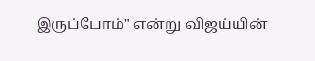இருப்போம்" என்று விஜய்யின்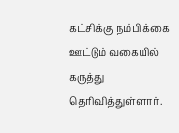கட்சிக்கு நம்பிக்கை ஊட்டும் வகையில் கருத்து தெரிவித்துள்ளார்.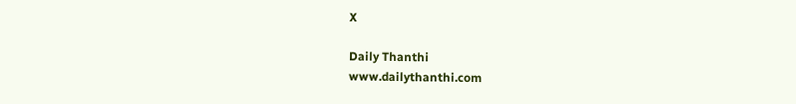X

Daily Thanthi
www.dailythanthi.com